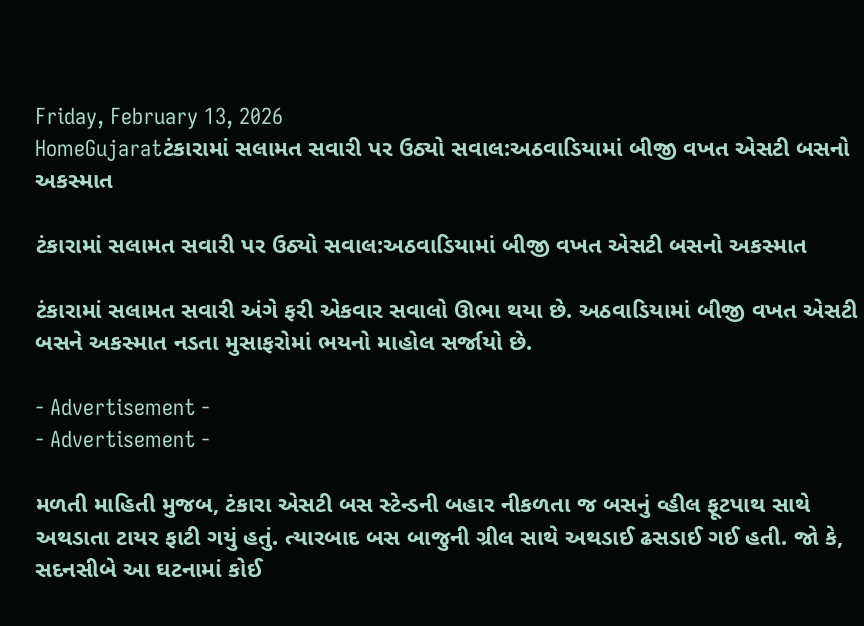Friday, February 13, 2026
HomeGujaratટંકારામાં સલામત સવારી પર ઉઠ્યો સવાલ:અઠવાડિયામાં બીજી વખત એસટી બસનો અકસ્માત

ટંકારામાં સલામત સવારી પર ઉઠ્યો સવાલ:અઠવાડિયામાં બીજી વખત એસટી બસનો અકસ્માત

ટંકારામાં સલામત સવારી અંગે ફરી એકવાર સવાલો ઊભા થયા છે. અઠવાડિયામાં બીજી વખત એસટી બસને અકસ્માત નડતા મુસાફરોમાં ભયનો માહોલ સર્જાયો છે.

- Advertisement -
- Advertisement -

મળતી માહિતી મુજબ, ટંકારા એસટી બસ સ્ટેન્ડની બહાર નીકળતા જ બસનું વ્હીલ ફૂટપાથ સાથે અથડાતા ટાયર ફાટી ગયું હતું. ત્યારબાદ બસ બાજુની ગ્રીલ સાથે અથડાઈ ઢસડાઈ ગઈ હતી. જો કે, સદનસીબે આ ઘટનામાં કોઈ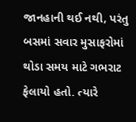જાનહાની થઈ નથી, પરંતુ બસમાં સવાર મુસાફરોમાં થોડા સમય માટે ગભરાટ ફેલાયો હતો. ત્યારે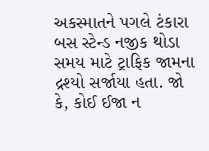અકસ્માતને પગલે ટંકારા બસ સ્ટેન્ડ નજીક થોડા સમય માટે ટ્રાફિક જામના દ્રશ્યો સર્જાયા હતા. જો કે, કોઈ ઈજા ન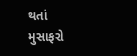થતાં મુસાફરો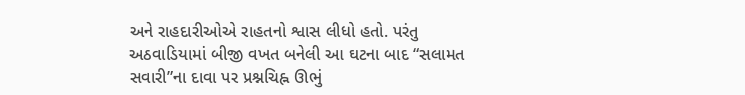અને રાહદારીઓએ રાહતનો શ્વાસ લીધો હતો. પરંતુ અઠવાડિયામાં બીજી વખત બનેલી આ ઘટના બાદ “સલામત સવારી”ના દાવા પર પ્રશ્નચિહ્ન ઊભું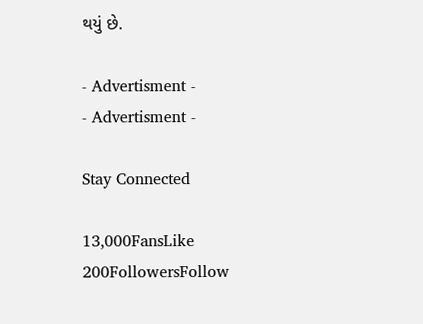થયું છે.

- Advertisment -
- Advertisment -

Stay Connected

13,000FansLike
200FollowersFollow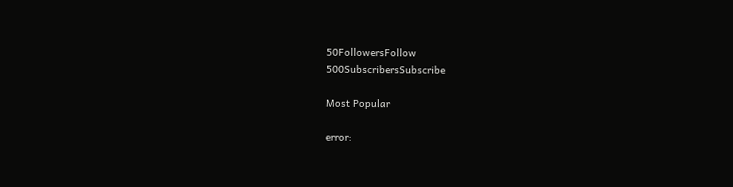50FollowersFollow
500SubscribersSubscribe

Most Popular

error: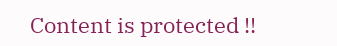Content is protected !!